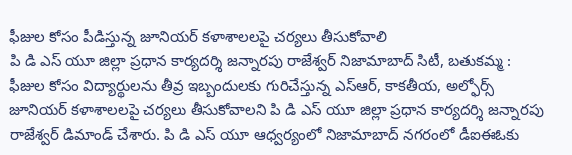ఫీజుల కోసం పీడిస్తున్న జూనియర్ కళాశాలలపై చర్యలు తీసుకోవాలి
పి డి ఎస్ యూ జిల్లా ప్రధాన కార్యదర్శి జన్నారపు రాజేశ్వర్ నిజామాబాద్ సిటీ, బతుకమ్మ : ఫీజుల కోసం విద్యార్థులను తీవ్ర ఇబ్బందులకు గురిచేస్తున్న ఎస్ఆర్, కాకతీయ, అల్ఫోర్స్ జూనియర్ కళాశాలలపై చర్యలు తీసుకోవాలని పి డి ఎస్ యూ జిల్లా ప్రధాన కార్యదర్శి జన్నారపు రాజేశ్వర్ డిమాండ్ చేశారు. పి డి ఎస్ యూ ఆధ్వర్యంలో నిజామాబాద్ నగరంలో డీఐఈఓకు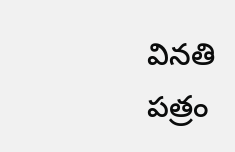వినతి పత్రం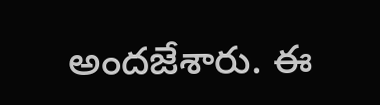అందజేశారు. ఈ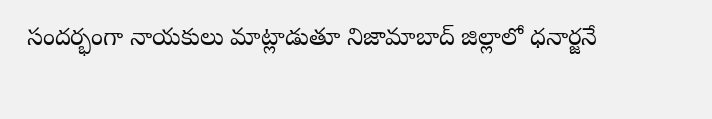సందర్భంగా నాయకులు మాట్లాడుతూ నిజామాబాద్ జిల్లాలో ధనార్జనే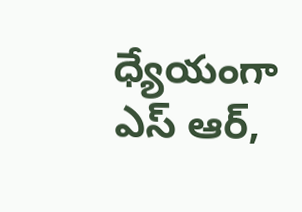ధ్యేయంగా ఎస్ ఆర్,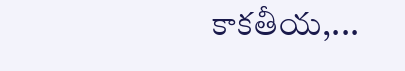కాకతీయ,...